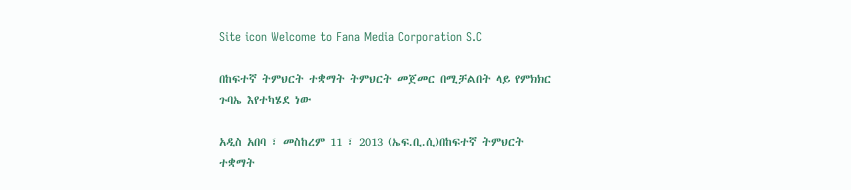Site icon Welcome to Fana Media Corporation S.C

በከፍተኛ ትምህርት ተቋማት ትምህርት መጀመር በሚቻልበት ላይ የምክክር ጉባኤ እየተካሄደ ነው

አዲስ አበባ ፣ መስከረም 11 ፣ 2013 (ኤፍ.ቢ.ሲ)በከፍተኛ ትምህርት ተቋማት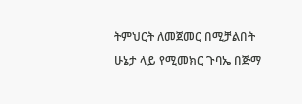ትምህርት ለመጀመር በሚቻልበት ሁኔታ ላይ የሚመክር ጉባኤ በጅማ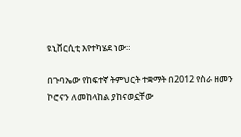ዩኒቨርሲቲ እየተካሄደ ነው።

በጉባኤው የከፍተኛ ትምህርት ተቋማት በ2012 የስራ ዘመን ኮሮናን ለመከላከል ያከናወኗቸው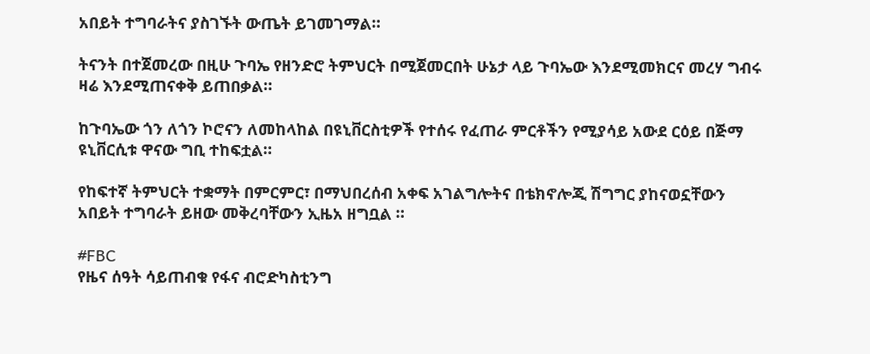አበይት ተግባራትና ያስገኙት ውጤት ይገመገማል።

ትናንት በተጀመረው በዚሁ ጉባኤ የዘንድሮ ትምህርት በሚጀመርበት ሁኔታ ላይ ጉባኤው እንደሚመክርና መረሃ ግብሩ ዛሬ እንደሚጠናቀቅ ይጠበቃል።

ከጉባኤው ጎን ለጎን ኮሮናን ለመከላከል በዩኒቨርስቲዎች የተሰሩ የፈጠራ ምርቶችን የሚያሳይ አውደ ርዕይ በጅማ ዩኒቨርሲቱ ዋናው ግቢ ተከፍቷል።

የከፍተኛ ትምህርት ተቋማት በምርምር፣ በማህበረሰብ አቀፍ አገልግሎትና በቴክኖሎጂ ሽግግር ያከናወኗቸውን አበይት ተግባራት ይዘው መቅረባቸውን ኢዜአ ዘግቧል ።

#FBC
የዜና ሰዓት ሳይጠብቁ የፋና ብሮድካስቲንግ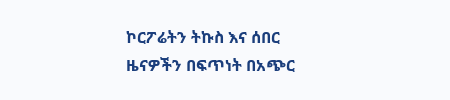ኮርፖሬትን ትኩስ እና ሰበር ዜናዎችን በፍጥነት በአጭር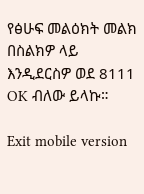የፅሁፍ መልዕክት መልክ በስልክዎ ላይ እንዲደርስዎ ወደ 8111 OK ብለው ይላኩ።

Exit mobile version